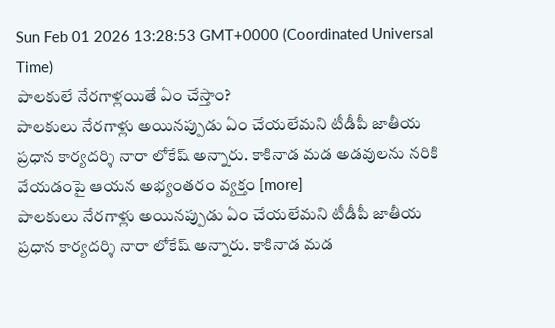Sun Feb 01 2026 13:28:53 GMT+0000 (Coordinated Universal Time)
పాలకులే నేరగాళ్లయితే ఏం చేస్తాం?
పాలకులు నేరగాళ్లు అయినప్పుడు ఏం చేయలేమని టీడీపీ జాతీయ ప్రధాన కార్యదర్శి నారా లోకేష్ అన్నారు. కాకినాడ మడ అడవులను నరికి వేయడంపై ఆయన అభ్యంతరం వ్యక్తం [more]
పాలకులు నేరగాళ్లు అయినప్పుడు ఏం చేయలేమని టీడీపీ జాతీయ ప్రధాన కార్యదర్శి నారా లోకేష్ అన్నారు. కాకినాడ మడ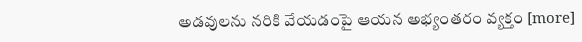అడవులను నరికి వేయడంపై ఆయన అభ్యంతరం వ్యక్తం [more]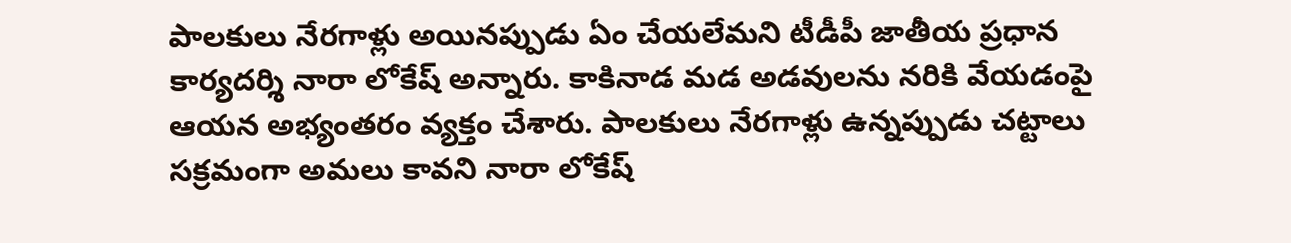పాలకులు నేరగాళ్లు అయినప్పుడు ఏం చేయలేమని టీడీపీ జాతీయ ప్రధాన కార్యదర్శి నారా లోకేష్ అన్నారు. కాకినాడ మడ అడవులను నరికి వేయడంపై ఆయన అభ్యంతరం వ్యక్తం చేశారు. పాలకులు నేరగాళ్లు ఉన్నప్పుడు చట్టాలు సక్రమంగా అమలు కావని నారా లోకేష్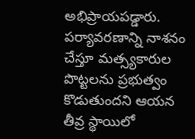అభిప్రాయపడ్డారు. పర్యావరణాన్ని నాశనం చేస్తూ మత్స్యకారుల పొట్టలను ప్రభుత్వం కొడుతుందని ఆయన తీవ్ర స్థాయిలో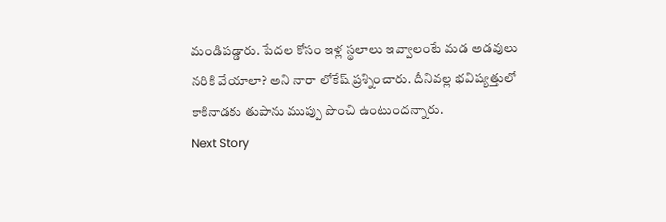మండిపడ్డారు. పేదల కోసం ఇళ్ల స్థలాలు ఇవ్వాలంటే మడ అడవులు నరికి వేయాలా? అని నారా లోకేష్ ప్రశ్నించారు. దీనివల్ల భవిష్యత్తులో కాకినాడకు తుపాను ముప్పు పొంచి ఉంటుందన్నారు.
Next Story